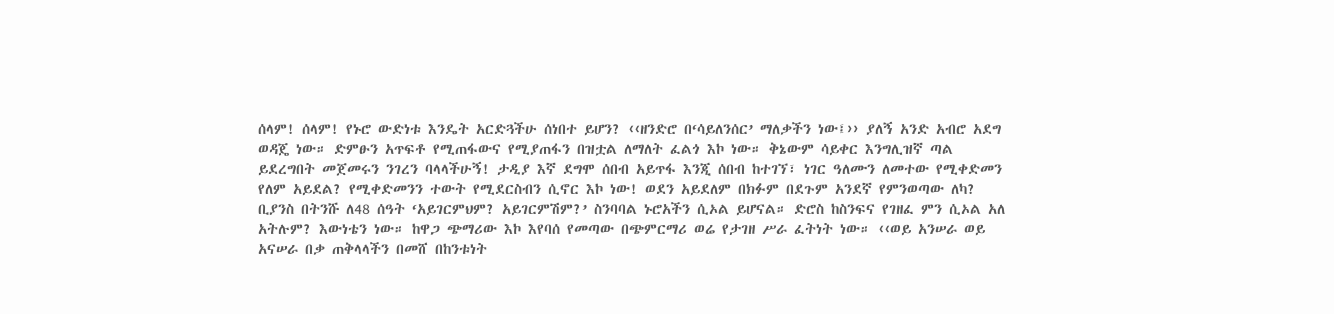ሰላም! ሰላም! የኑሮ ውድነቱ እንዴት አርድጓችሁ ሰነበተ ይሆን? ‹‹ዘንድሮ በ‘ሳይለንሰር’ ማለቃችን ነው፤›› ያለኝ አንድ አብሮ አደግ ወዳጄ ነው። ድምፁን አጥፍቶ የሚጠፋውና የሚያጠፋን በዝቷል ለማለት ፈልጎ እኮ ነው። ቅኔውም ሳይቀር እንግሊዝኛ ጣል ይደረግበት መጀመሩን ንገረን ባላላችሁኝ! ታዲያ እኛ ደግሞ ሰበብ አይጥፋ እንጂ ሰበብ ከተገኘ፣ ነገር ዓለሙን ለመተው የሚቀድመን የለም አይደል? የሚቀድመንን ተውት የሚደርስብን ሲኖር እኮ ነው! ወደን አይደለም በክፉም በደጉም አንደኛ የምንወጣው ለካ? ቢያንስ በትንሹ ለ48 ሰዓት ‘አይገርምህም? አይገርምሽም?’ ስንባባል ኑሮአችን ሲኦል ይሆናል። ድሮስ ከስንፍና የገዘፈ ምን ሲኦል አለ አትሉም? እውነቴን ነው። ከዋጋ ጭማሪው እኮ እየባሰ የመጣው በጭምርማሪ ወሬ የታገዘ ሥራ ፈትነት ነው። ‹‹ወይ አንሠራ ወይ አናሠራ በቃ ጠቅላላችን በመሸ በከንቱነት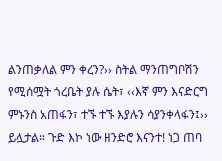ልንጠቃለል ምን ቀረን?›› ስትል ማንጠግቦሽን የሚሰሟት ጎረቤት ያሉ ሴት፣ ‹‹እኛ ምን እናድርግ ምኑንስ አጠፋን፣ ተኙ ተኙ እያሉን ሳያንቀላፋን፤›› ይሏታል። ጉድ እኮ ነው ዘንድሮ እናንተ! ነጋ ጠባ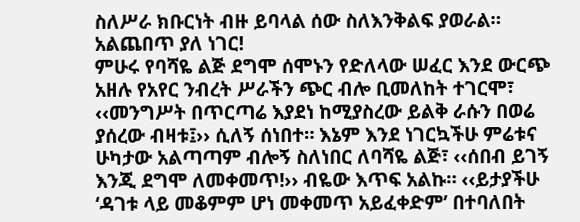ስለሥራ ክቡርነት ብዙ ይባላል ሰው ስለእንቅልፍ ያወራል። አልጨበጥ ያለ ነገር!
ምሁሩ የባሻዬ ልጅ ደግሞ ሰሞኑን የድለላው ሠፈር እንደ ውርጭ አዘሉ የአየር ንብረት ሥራችን ጭር ብሎ ቢመለከት ተገርሞ፣ ‹‹መንግሥት በጥርጣሬ እያደነ ከሚያስረው ይልቅ ራሱን በወሬ ያሰረው ብዛቱ፤›› ሲለኝ ሰነበተ። እኔም እንደ ነገርኳችሁ ምሬቱና ሁካታው አልጣጣም ብሎኝ ስለነበር ለባሻዬ ልጅ፣ ‹‹ሰበብ ይገኝ እንጂ ደግሞ ለመቀመጥ!›› ብዬው እጥፍ አልኩ። ‹‹ይታያችሁ ‘ዳገቱ ላይ መቆምም ሆነ መቀመጥ አይፈቀድም’ በተባለበት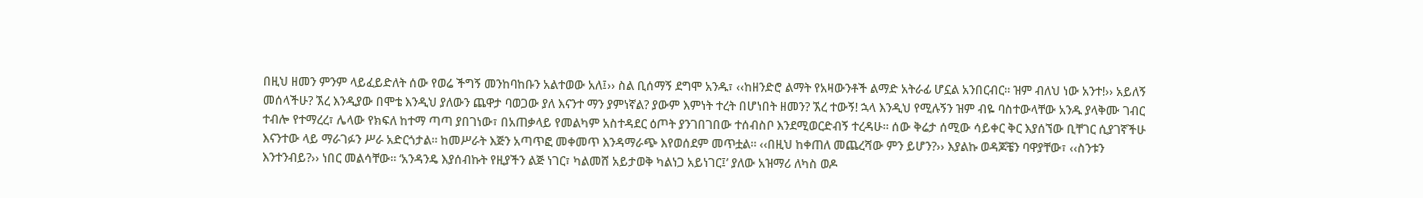በዚህ ዘመን ምንም ላይፈይድለት ሰው የወሬ ችግኝ መንከባከቡን አልተወው አለ፤›› ስል ቢሰማኝ ደግሞ አንዱ፣ ‹‹ከዘንድሮ ልማት የአዛውንቶች ልማድ አትራፊ ሆኗል አንበርብር። ዝም ብለህ ነው አንተ!›› አይለኝ መሰላችሁ? ኧረ እንዲያው በሞቴ እንዲህ ያለውን ጨዋታ ባወጋው ያለ እናንተ ማን ያምነኛል? ያውም እምነት ተረት በሆነበት ዘመን? ኧረ ተውኝ! ኋላ እንዲህ የሚሉኝን ዝም ብዬ ባስተውላቸው አንዱ ያላቅሙ ገብር ተብሎ የተማረረ፣ ሌላው የክፍለ ከተማ ጣጣ ያበገነው፣ በአጠቃላይ የመልካም አስተዳደር ዕጦት ያንገበገበው ተሰብስቦ እንደሚወርድብኝ ተረዳሁ። ሰው ቅሬታ ሰሚው ሳይቀር ቅር እያሰኘው ቢቸገር ሲያገኛችሁ እናንተው ላይ ማራገፉን ሥራ አድርጎታል። ከመሥራት እጅን አጣጥፎ መቀመጥ እንዳማራጭ እየወሰደም መጥቷል። ‹‹በዚህ ከቀጠለ መጨረሻው ምን ይሆን?›› እያልኩ ወዳጆቼን ባዋያቸው፣ ‹‹ስንቱን እንተንብይ?›› ነበር መልሳቸው። ‘አንዳንዴ እያሰብኩት የዚያችን ልጅ ነገር፣ ካልመሸ አይታወቅ ካልነጋ አይነገር፤’ ያለው አዝማሪ ለካስ ወዶ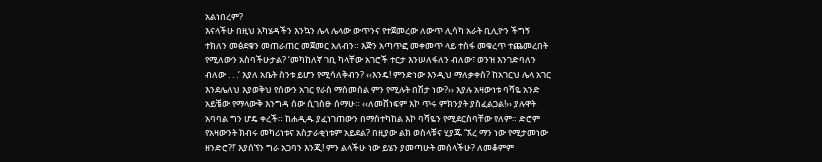አልነበረም?
እናላችሁ በዚህ አካሄዳችን እንኳን ሌላ ሌላው ውጥንና የተጀመረው ለውጥ ሊሳካ አራት ቢሊዮን ችግኝ ተክለን መፅደቁን መጠራጠር መጀመር አለብን። እጅን አጣጥፎ መቀመጥ ላይ ተስፋ መቁረጥ ተጨመረበት የሚለውን አስባችሁታል? ‘መካከለኛ ገቢ ካላቸው አገሮች ተርታ እንሠለፋለን ብለው፣ ወንዝ እንገድባለን ብለው . . .’ እያለ አቤት ስንቱ ይሆን የሚሳለቅብን? ‹‹እንዴ! ምንድነው እንዲህ ማለቃቀስ? ከአገርህ ሌላ አገር እንደሌለህ እያወቅህ የሰውን አገር የራስ ማስመሰል ምን የሚሉት በሽታ ነው?›› እያሉ አዛውነቱ ባሻዬ አንድ አይቼው የማላውቅ እንግዳ ሰው ሲገስፁ ሰማሁ። ‹‹ለመሸነፍም እኮ ጥሩ ምክንያት ያስፈልጋል!›› ያሉዋት አባባል ግን ሆዴ ቀረች። ከሐዲዱ ያፈነገጠውን በማስተካከል እኮ ባሻዬን የሚደርስባቸው የለም። ድሮም የአዛውንት ክብሩ መካሪነቱና አስታራቂነቱም አይደል? በዚያው ልክ ወስላቹና ሂያጁ ‘ኧረ ማን ነው የሚታመነው ዘንድሮ?!’ እያሰኘን ግራ አጋባን እንጂ! ምን ልላችሁ ነው ይሄን ያመጣሁት መሰላችሁ? ለመቆምም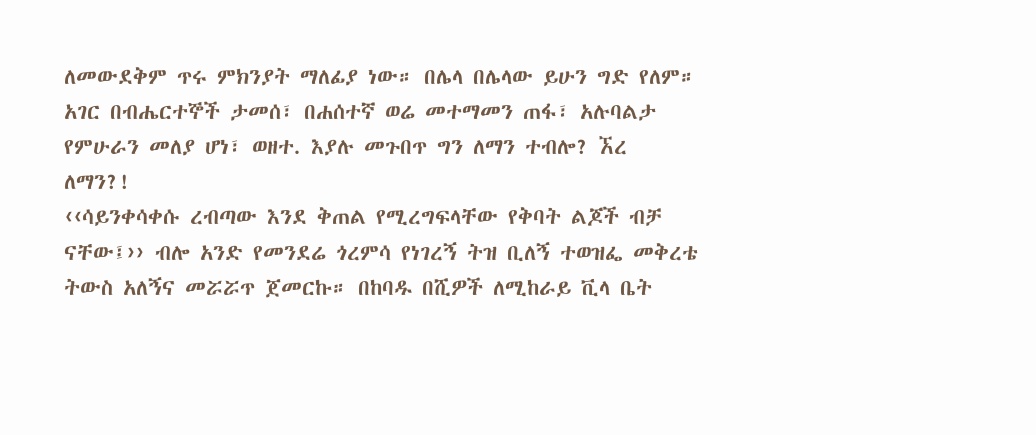ለመውደቅም ጥሩ ምክንያት ማለፊያ ነው። በሌላ በሌላው ይሁን ግድ የለም። አገር በብሔርተኞች ታመሰ፣ በሐሰተኛ ወሬ መተማመን ጠፋ፣ አሉባልታ የምሁራን መለያ ሆነ፣ ወዘተ. እያሉ መጉበጥ ግን ለማን ተብሎ? ኧረ ለማን?!
‹‹ሳይንቀሳቀሱ ረብጣው እንደ ቅጠል የሚረግፍላቸው የቅባት ልጆች ብቻ ናቸው፤›› ብሎ አንድ የመንደሬ ጎረምሳ የነገረኝ ትዝ ቢለኝ ተወዝፌ መቅረቴ ትውስ አለኝና መሯሯጥ ጀመርኩ። በከባዱ በሺዎች ለሚከራይ ቪላ ቤት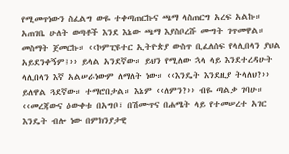የሚመጥነውን ስፈልግ ውዬ ተቀጣጠርኩና ጫማ ላስጠርግ አረፍ አልኩ። አጠገቤ ሁለት ወጣቶች እንደ እኔው ጫማ እያስቦረሹ ሙግት ገጥመዋል። መስማት ጀመርኩ። ‹‹ኮምፒዩተር ኢትዮጵያ ውስጥ ቢፈለሰፍ የላሊበላን ያህል አይደንቀኝም፤›› ይላል አንደኛው። ይህን የሚለው ኋላ ላይ እንደተረዳሁት ላሊበላን እኛ አልሠራነውም ለማለት ነው። ‹‹እንዴት እንደዚያ ትላለህ?›› ይለዋል ጓደኛው። ተማሮበታል። እኔም ‹‹ለምን?›› ብዬ ጣልቃ ገባሁ። ‹‹መረጃውና ዕውቀቱ በአግቦ፣ በሽሙጥና በሐሜት ላይ የተመሠረተ አገር እንዴት ብሎ ነው በምክንያታዊ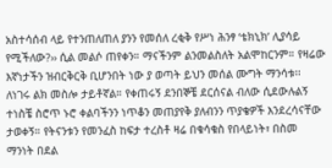አስተሳሰብ ላይ የተንጠለጠለ ያንን የመሰለ ረቂቅ የሥነ ሕንፃ ‘ቴክኒክ’ ሊያሳይ የሚችለው?›› ሲል መልሶ ጠየቀን። ማናችንም ልንመልስለት አልሞከርንም። የዛሬው እኛነታችን ዝብርቅርቅ ቢሆንበት ነው ያ ወጣት ይህን መሰል ሙግት ማንሳቱ፡፡ ለነገሩ ልክ መስሎ ታይቶኛል። የቀጠሩኝ ደንበኞቼ ደርሰናል ብለው ሲደውሉልኝ ተነስቼ ስሮጥ ኑሮ ቀልባችንን ነጥቆን መጠያየቅ ያለብንን ጥያቄዎች እንደረሳናቸው ታወቀኝ። የትናንቱን የመንፈስ ከፍታ ተረስቶ ዛሬ በቁሳቁስ የበላይነት፣ በስመ ማንነት በደል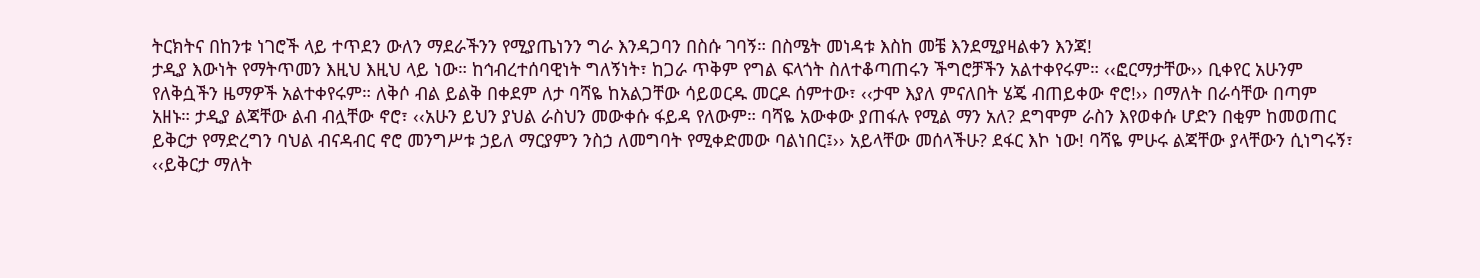ትርክትና በከንቱ ነገሮች ላይ ተጥደን ውለን ማደራችንን የሚያጤነንን ግራ እንዳጋባን በስሱ ገባኝ። በስሜት መነዳቱ እስከ መቼ እንደሚያዛልቀን እንጃ!
ታዲያ እውነት የማትጥመን እዚህ እዚህ ላይ ነው። ከኅብረተሰባዊነት ግለኝነት፣ ከጋራ ጥቅም የግል ፍላጎት ስለተቆጣጠሩን ችግሮቻችን አልተቀየሩም። ‹‹ፎርማታቸው›› ቢቀየር አሁንም የለቅሷችን ዜማዎች አልተቀየሩም። ለቅሶ ብል ይልቅ በቀደም ለታ ባሻዬ ከአልጋቸው ሳይወርዱ መርዶ ሰምተው፣ ‹‹ታሞ እያለ ምናለበት ሄጄ ብጠይቀው ኖሮ!›› በማለት በራሳቸው በጣም አዘኑ። ታዲያ ልጃቸው ልብ ብሏቸው ኖሮ፣ ‹‹አሁን ይህን ያህል ራስህን መውቀሱ ፋይዳ የለውም። ባሻዬ አውቀው ያጠፋሉ የሚል ማን አለ? ደግሞም ራስን እየወቀሱ ሆድን በቂም ከመወጠር ይቅርታ የማድረግን ባህል ብናዳብር ኖሮ መንግሥቱ ኃይለ ማርያምን ንስኃ ለመግባት የሚቀድመው ባልነበር፤›› አይላቸው መሰላችሁ? ደፋር እኮ ነው! ባሻዬ ምሁሩ ልጃቸው ያላቸውን ሲነግሩኝ፣ ‹‹ይቅርታ ማለት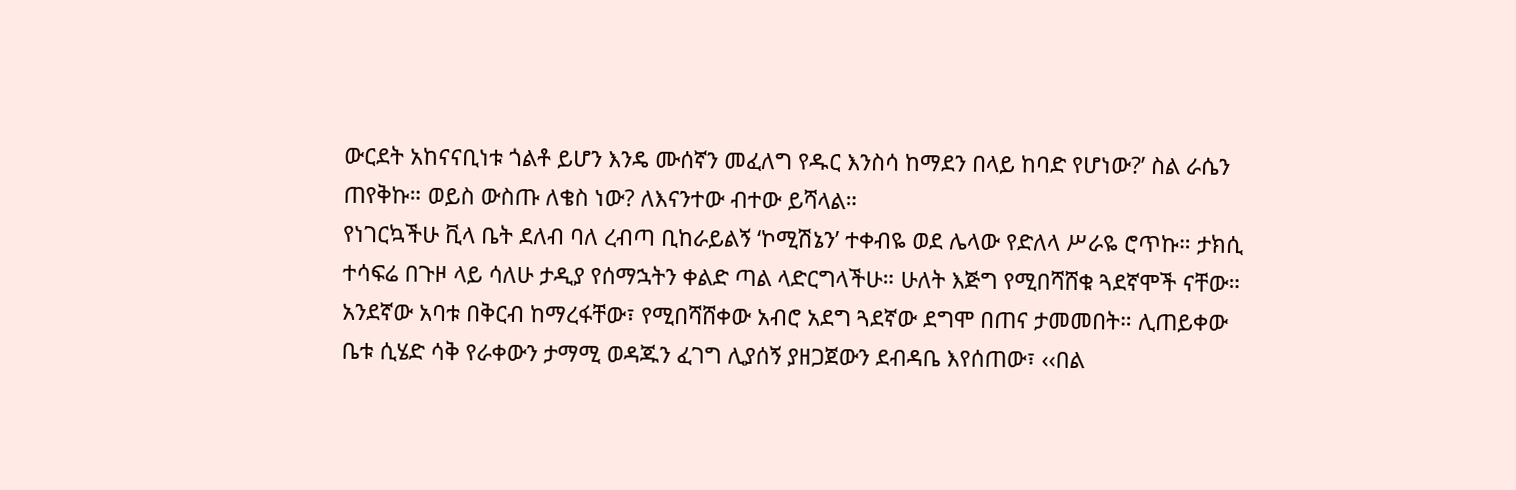ውርደት አከናናቢነቱ ጎልቶ ይሆን እንዴ ሙሰኛን መፈለግ የዱር እንስሳ ከማደን በላይ ከባድ የሆነው?’ ስል ራሴን ጠየቅኩ። ወይስ ውስጡ ለቄስ ነው? ለእናንተው ብተው ይሻላል።
የነገርኳችሁ ቪላ ቤት ደለብ ባለ ረብጣ ቢከራይልኝ ‘ኮሚሽኔን’ ተቀብዬ ወደ ሌላው የድለላ ሥራዬ ሮጥኩ። ታክሲ ተሳፍሬ በጉዞ ላይ ሳለሁ ታዲያ የሰማኋትን ቀልድ ጣል ላድርግላችሁ። ሁለት እጅግ የሚበሻሸቁ ጓደኛሞች ናቸው። አንደኛው አባቱ በቅርብ ከማረፋቸው፣ የሚበሻሸቀው አብሮ አደግ ጓደኛው ደግሞ በጠና ታመመበት። ሊጠይቀው ቤቱ ሲሄድ ሳቅ የራቀውን ታማሚ ወዳጁን ፈገግ ሊያሰኝ ያዘጋጀውን ደብዳቤ እየሰጠው፣ ‹‹በል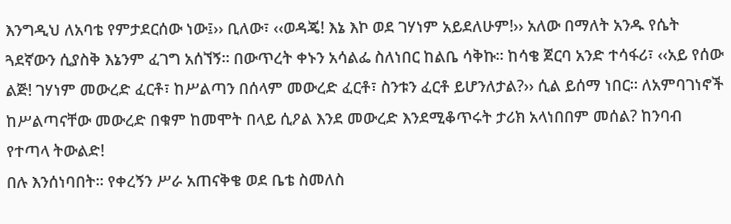እንግዲህ ለአባቴ የምታደርሰው ነው፤›› ቢለው፣ ‹‹ወዳጄ! እኔ እኮ ወደ ገሃነም አይደለሁም!›› አለው በማለት አንዱ የሴት ጓደኛውን ሲያስቅ እኔንም ፈገግ አሰኘኝ። በውጥረት ቀኑን አሳልፌ ስለነበር ከልቤ ሳቅኩ። ከሳቄ ጀርባ አንድ ተሳፋሪ፣ ‹‹አይ የሰው ልጅ! ገሃነም መውረድ ፈርቶ፣ ከሥልጣን በሰላም መውረድ ፈርቶ፣ ስንቱን ፈርቶ ይሆንለታል?›› ሲል ይሰማ ነበር። ለአምባገነኖች ከሥልጣናቸው መውረድ በቁም ከመሞት በላይ ሲዖል እንደ መውረድ እንደሚቆጥሩት ታሪክ አላነበበም መሰል? ከንባብ የተጣላ ትውልድ!
በሉ እንሰነባበት። የቀረኝን ሥራ አጠናቅቄ ወደ ቤቴ ስመለስ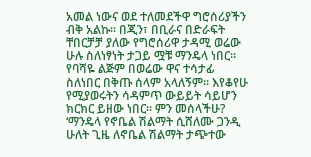አመል ነውና ወደ ተለመደችዋ ግሮሰሪያችን ብቅ አልኩ። በጂን፣ በቢራና በድራፍት ቸበርቻቻ ያለው የግሮሰሪዋ ታዳሚ ወሬው ሁሉ ስለነፃነት ታጋይ ሟቹ ማንዴላ ነበር። የባሻዬ ልጅም በወሬው ዋና ተሳታፊ ስለነበር በቅጡ ሰላም አላለኝም። እየቆየሁ የሚያወሩትን ሳዳምጥ ውይይት ሳይሆን ክርክር ይዘው ነበር። ምን መሰላችሁ? ‘ማንዴላ የኖቤል ሽልማት ሲሸለሙ ጋንዲ ሁለት ጊዜ ለኖቤል ሽልማት ታጭተው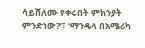ሳይሸለሙ የቀሩበት ምክንያት ምንድነው?’፣ ‘ማንዴላ በአሜሪካ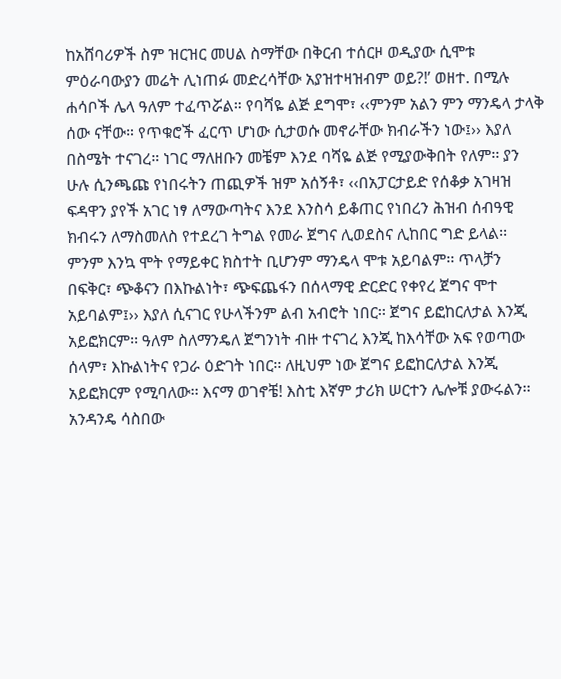ከአሸባሪዎች ስም ዝርዝር መሀል ስማቸው በቅርብ ተሰርዞ ወዲያው ሲሞቱ ምዕራባውያን መሬት ሊነጠፉ መድረሳቸው አያዝተዛዝብም ወይ?!’ ወዘተ. በሚሉ ሐሳቦች ሌላ ዓለም ተፈጥሯል። የባሻዬ ልጅ ደግሞ፣ ‹‹ምንም አልን ምን ማንዴላ ታላቅ ሰው ናቸው። የጥቁሮች ፈርጥ ሆነው ሲታወሱ መኖራቸው ክብራችን ነው፤›› እያለ በስሜት ተናገረ። ነገር ማለዘቡን መቼም እንደ ባሻዬ ልጅ የሚያውቅበት የለም፡፡ ያን ሁሉ ሲንጫጩ የነበሩትን ጠጪዎች ዝም አሰኝቶ፣ ‹‹በአፓርታይድ የሰቆቃ አገዛዝ ፍዳዋን ያየች አገር ነፃ ለማውጣትና እንደ እንስሳ ይቆጠር የነበረን ሕዝብ ሰብዓዊ ክብሩን ለማስመለስ የተደረገ ትግል የመራ ጀግና ሊወደስና ሊከበር ግድ ይላል፡፡ ምንም እንኳ ሞት የማይቀር ክስተት ቢሆንም ማንዴላ ሞቱ አይባልም፡፡ ጥላቻን በፍቅር፣ ጭቆናን በእኩልነት፣ ጭፍጨፋን በሰላማዊ ድርድር የቀየረ ጀግና ሞተ አይባልም፤›› እያለ ሲናገር የሁላችንም ልብ አብሮት ነበር፡፡ ጀግና ይፎከርለታል እንጂ አይፎክርም፡፡ ዓለም ስለማንዴለ ጀግንነት ብዙ ተናገረ እንጂ ከእሳቸው አፍ የወጣው ሰላም፣ እኩልነትና የጋራ ዕድገት ነበር፡፡ ለዚህም ነው ጀግና ይፎከርለታል እንጂ አይፎክርም የሚባለው፡፡ እናማ ወገኖቼ! እስቲ እኛም ታሪክ ሠርተን ሌሎቹ ያውሩልን፡፡ አንዳንዴ ሳስበው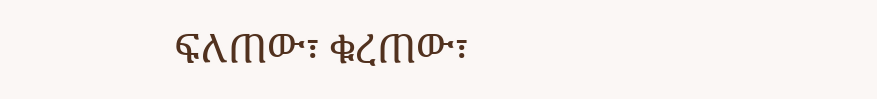ፍለጠው፣ ቁረጠው፣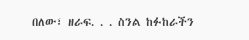በለው፣ ዘራፍ. . . ስንል ከፉከራችን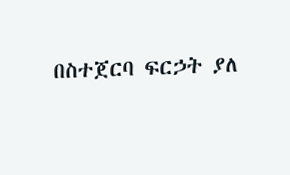በስተጀርባ ፍርኃት ያለ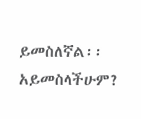ይመስለኛል፡፡ አይመስላችሁም?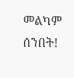መልካም ሰንበት!